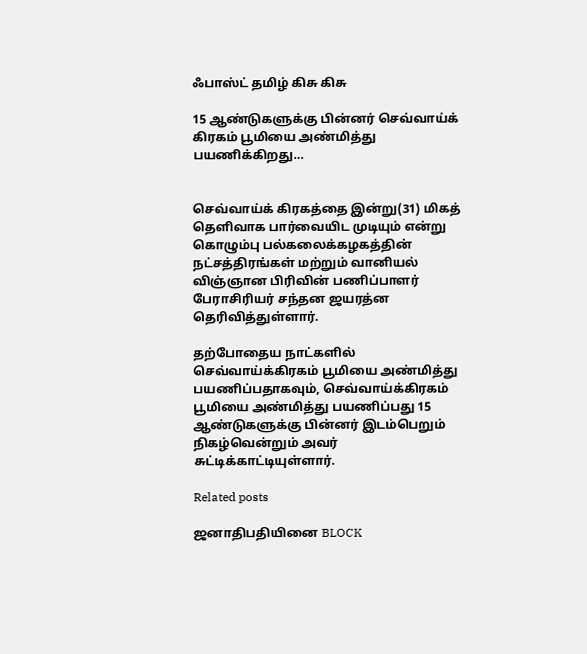ஃபாஸ்ட் தமிழ் கிசு கிசு

15 ஆண்டுகளுக்கு பின்னர் செவ்வாய்க் கிரகம் பூமியை அண்மித்து பயணிக்கிறது…


செவ்வாய்க் கிரகத்தை இன்று(31) மிகத் தௌிவாக பார்வையிட முடியும் என்று கொழும்பு பல்கலைக்கழகத்தின் நட்சத்திரங்கள் மற்றும் வானியல் விஞ்ஞான பிரிவின் பணிப்பாளர் பேராசிரியர் சந்தன ஜயரத்ன தெரிவித்துள்ளார்.

தற்போதைய நாட்களில் செவ்வாய்க்கிரகம் பூமியை அண்மித்து பயணிப்பதாகவும், செவ்வாய்க்கிரகம் பூமியை அண்மித்து பயணிப்பது 15 ஆண்டுகளுக்கு பின்னர் இடம்பெறும் நிகழ்வென்றும் அவர் சுட்டிக்காட்டியுள்ளார்.

Related posts

ஜனாதிபதியினை BLOCK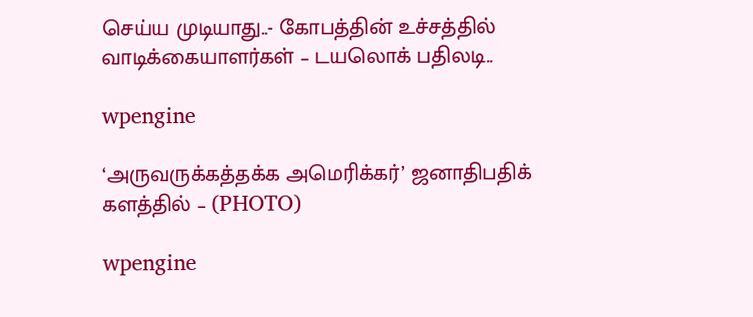செய்ய முடியாது..- கோபத்தின் உச்சத்தில் வாடிக்கையாளர்கள் – டயலொக் பதிலடி..

wpengine

‘அருவருக்கத்தக்க அமெரிக்கர்’ ஜனாதிபதிக் களத்தில் – (PHOTO)

wpengine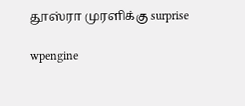தூஸ்ரா முரளிக்கு surprise

wpengine